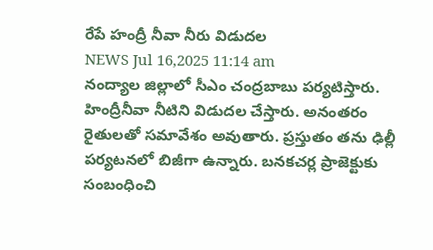రేపే హంద్రీ నీవా నీరు విడుదల
NEWS Jul 16,2025 11:14 am
నంద్యాల జిల్లాలో సీఎం చంద్రబాబు పర్యటిస్తారు. హింద్రీనీవా నీటిని విడుదల చేస్తారు. అనంతరం రైతులతో సమావేశం అవుతారు. ప్రస్తుతం తను ఢిల్లీ పర్యటనలో బిజీగా ఉన్నారు. బనకచర్ల ప్రాజెక్టుకు సంబంధించి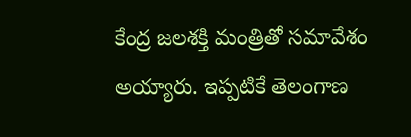కేంద్ర జలశక్తి మంత్రితో సమావేశం అయ్యారు. ఇప్పటికే తెలంగాణ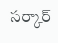సర్కార్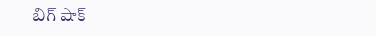బిగ్ షాక్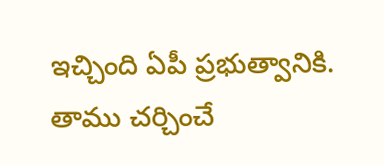ఇచ్చింది ఏపీ ప్రభుత్వానికి. తాము చర్చించే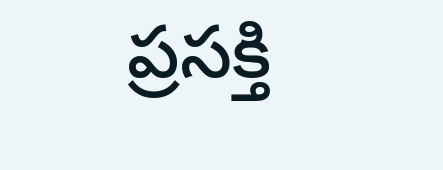ప్రసక్తి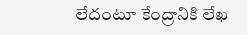లేదంటూ కేంద్రానికి లేఖ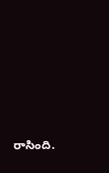రాసింది.